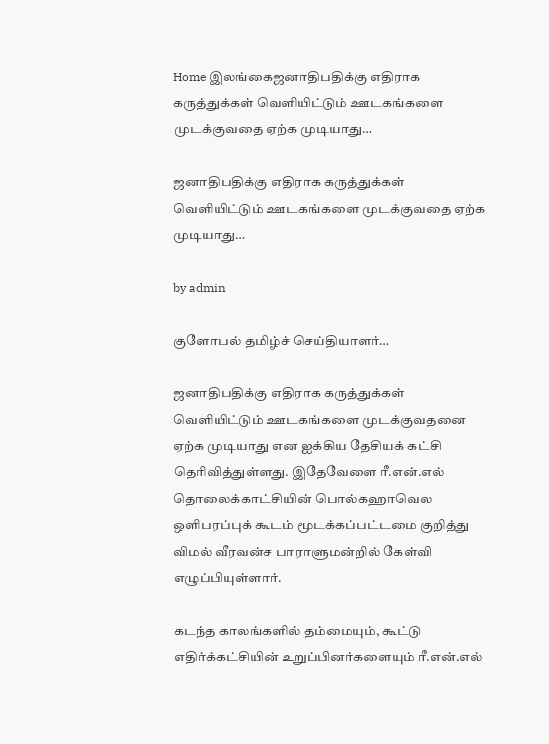Home இலங்கைஜனாதிபதிக்கு எதிராக கருத்துக்கள் வெளியிட்டும் ஊடகங்களை முடக்குவதை ஏற்க முடியாது…

ஜனாதிபதிக்கு எதிராக கருத்துக்கள் வெளியிட்டும் ஊடகங்களை முடக்குவதை ஏற்க முடியாது…

by admin

குளோபல் தமிழ்ச் செய்தியாளர்…

ஜனாதிபதிக்கு எதிராக கருத்துக்கள் வெளியிட்டும் ஊடகங்களை முடக்குவதனை ஏற்க முடியாது என ஐக்கிய தேசியக் கட்சி தெரிவித்துள்ளது. இதேவேளை ரீ.என்.எல் தொலைக்காட்சியின் பொல்கஹாவெல ஒளிபரப்புக் கூடம் மூடக்கப்பட்டமை குறித்து விமல் வீரவன்ச பாராளுமன்றில் கேள்வி எழுப்பியுள்ளார்.

கடந்த காலங்களில் தம்மையும், கூட்டு எதிர்க்கட்சியின் உறுப்பினர்களையும் ரீ.என்.எல்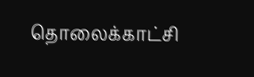தொலைக்காட்சி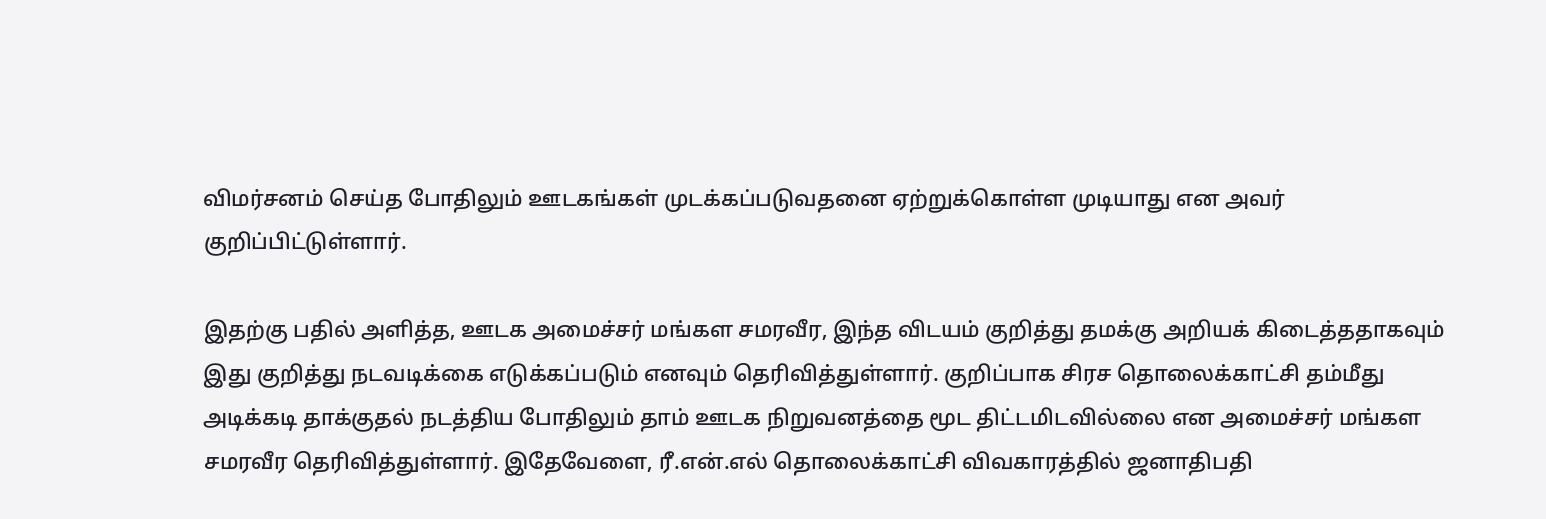விமர்சனம் செய்த போதிலும் ஊடகங்கள் முடக்கப்படுவதனை ஏற்றுக்கொள்ள முடியாது என அவர் குறிப்பிட்டுள்ளார்.

இதற்கு பதில் அளித்த, ஊடக அமைச்சர் மங்கள சமரவீர, இந்த விடயம் குறித்து தமக்கு அறியக் கிடைத்ததாகவும் இது குறித்து நடவடிக்கை எடுக்கப்படும் எனவும் தெரிவித்துள்ளார். குறிப்பாக சிரச தொலைக்காட்சி தம்மீது அடிக்கடி தாக்குதல் நடத்திய போதிலும் தாம் ஊடக நிறுவனத்தை மூட திட்டமிடவில்லை என அமைச்சர் மங்கள சமரவீர தெரிவித்துள்ளார். இதேவேளை, ரீ.என்.எல் தொலைக்காட்சி விவகாரத்தில் ஜனாதிபதி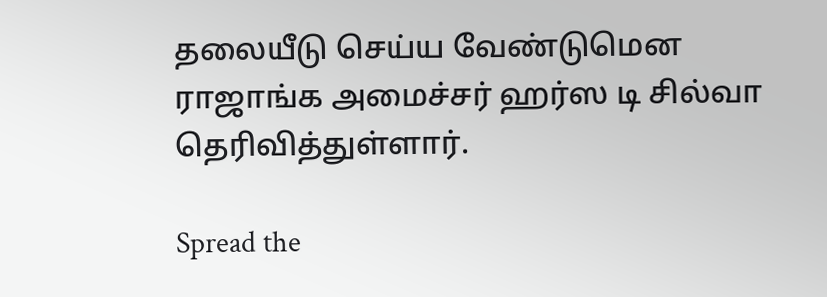தலையீடு செய்ய வேண்டுமென ராஜாங்க அமைச்சர் ஹர்ஸ டி சில்வா தெரிவித்துள்ளார்.

Spread the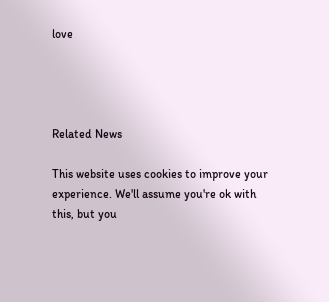love




Related News

This website uses cookies to improve your experience. We'll assume you're ok with this, but you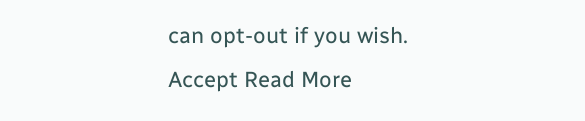can opt-out if you wish. Accept Read More